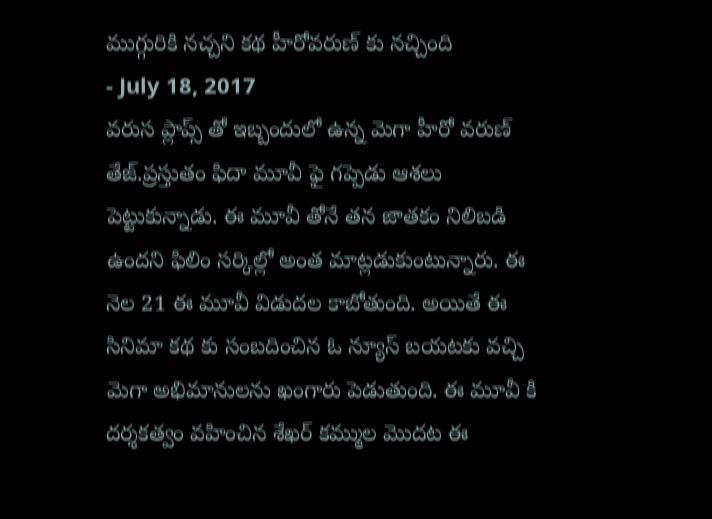ముగ్గురికి నచ్చని కథ హీరోవరుణ్ కు నచ్చింది
- July 18, 2017
వరుస ప్లాప్స్ తో ఇబ్బందులో ఉన్న మెగా హీరో వరుణ్ తేజ్.ప్రస్తుతం ఫిదా మూవీ ఫై గప్పెడు ఆశలు పెట్టుకున్నాడు. ఈ మూవీ తోనే తన జాతకం నిలిబడి ఉందని ఫిలిం సర్కిల్లో అంత మాట్లడుకుంటున్నారు. ఈ నెల 21 ఈ మూవీ విడుదల కాబోతుంది. అయితే ఈ సినిమా కథ కు సంబదించిన ఓ న్యూస్ బయటకు వచ్చి మెగా అభిమానులను ఖంగారు పెడుతుంది. ఈ మూవీ కి దర్శకత్వం వహించిన శేఖర్ కమ్ముల మొదట ఈ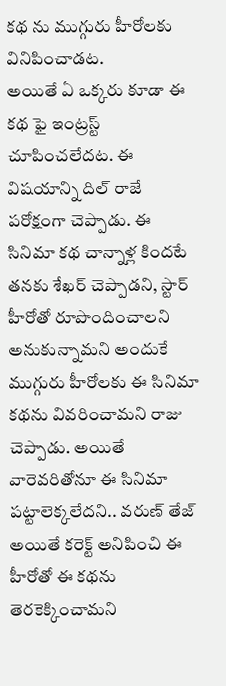కథ ను ముగ్గురు హీరోలకు వినిపించాడట.
అయితే ఏ ఒక్కరు కూడా ఈ కథ ఫై ఇంట్రస్ట్ చూపించలేదట. ఈ విషయాన్ని దిల్ రాజే పరోక్షంగా చెప్పాడు. ఈ సినిమా కథ చాన్నాళ్ల కిందటే తనకు శేఖర్ చెప్పాడని, స్టార్ హీరోతో రూపొందించాలని అనుకున్నామని అందుకే ముగ్గురు హీరోలకు ఈ సినిమా కథను వివరించామని రాజు చెప్పాడు. అయితే వారెవరితోనూ ఈ సినిమా పట్టాలెక్కలేదని.. వరుణ్ తేజ్ అయితే కరెక్ట్ అనిపించి ఈ హీరోతో ఈ కథను తెరకెక్కించామని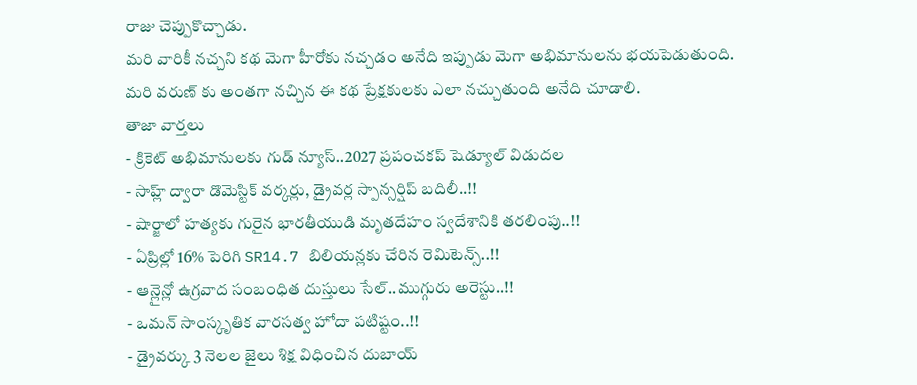రాజు చెప్పుకొచ్చాడు.
మరి వారికీ నచ్చని కథ మెగా హీరోకు నచ్చడం అనేది ఇప్పుడు మెగా అభిమానులను భయపెడుతుంది. మరి వరుణ్ కు అంతగా నచ్చిన ఈ కథ ప్రేక్షకులకు ఎలా నచ్చుతుంది అనేది చూడాలి.
తాజా వార్తలు
- క్రికెట్ అభిమానులకు గుడ్ న్యూస్..2027 ప్రపంచకప్ షెడ్యూల్ విడుదల
- సాహ్ల్ ద్వారా డొమెస్టిక్ వర్కర్లు, డ్రైవర్ల స్పాన్సర్షిప్ బదిలీ..!!
- షార్జాలో హత్యకు గురైన భారతీయుడి మృతదేహం స్వదేశానికి తరలింపు..!!
- ఏప్రిల్లో 16% పెరిగి SR14.7 బిలియన్లకు చేరిన రెమిటెన్స్..!!
- ఆన్లైన్లో ఉగ్రవాద సంబంధిత దుస్తులు సేల్..ముగ్గురు అరెస్టు..!!
- ఒమన్ సాంస్కృతిక వారసత్వ హోదా పటిష్టం..!!
- డ్రైవర్కు 3 నెలల జైలు శిక్ష విధించిన దుబాయ్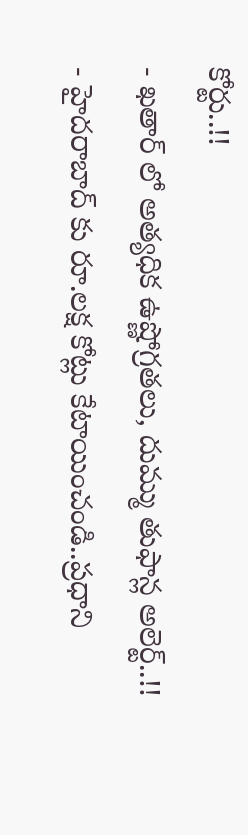కోర్టు..!!
- ఖతార్ లో అత్యధిక ఉష్ణోగ్రతలు, దుమ్ము తుఫాన్ల అలెర్ట్..!!
- హైదరాబాద్ కు రూ.లక్ష కోట్లు కేటాయించండి..ప్రధాని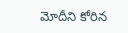మోదీని కోరిన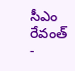సీఎం రేవంత్
-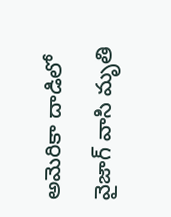అమెరికా దాడిలో వైజాగ్ వాసి మృతి